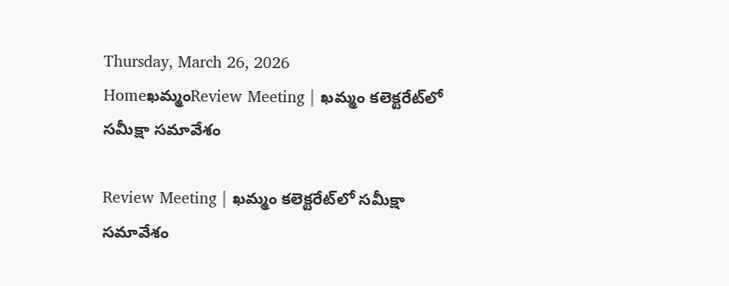Thursday, March 26, 2026
Homeఖమ్మంReview Meeting | ఖమ్మం కలెక్టరేట్‌లో సమీక్షా సమావేశం

Review Meeting | ఖమ్మం కలెక్టరేట్‌లో సమీక్షా సమావేశం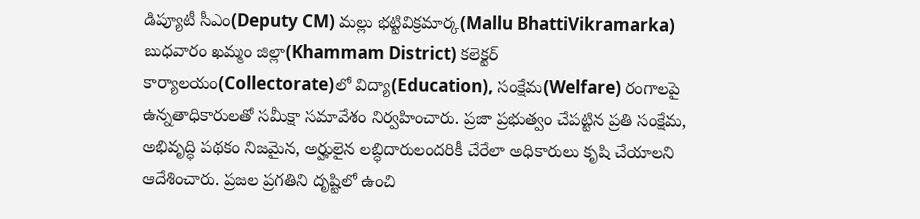డిప్యూటీ సీఎం(Deputy CM) మల్లు భట్టివిక్రమార్క(Mallu BhattiVikramarka) బుధవారం ఖమ్మం జిల్లా(Khammam District) కలెక్టర్ కార్యాలయం(Collectorate)లో విద్యా(Education), సంక్షేమ(Welfare) రంగాలపై ఉన్నతాధికారులతో సమీక్షా సమావేశం నిర్వహించారు. ప్రజా ప్రభుత్వం చేపట్టిన ప్రతి సంక్షేమ, అభివృద్ధి పథకం నిజమైన, అర్హులైన లబ్ధిదారులందరికీ చేరేలా అధికారులు కృషి చేయాలని ఆదేశించారు. ప్రజల ప్రగతిని దృష్టిలో ఉంచి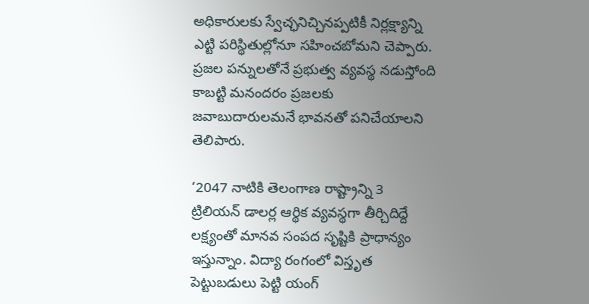అధికారులకు స్వేచ్ఛనిచ్చినప్పటికీ నిర్లక్ష్యాన్ని ఎట్టి పరిస్థితుల్లోనూ సహించబోమని చెప్పారు. ప్రజల పన్నులతోనే ప్రభుత్వ వ్యవస్థ నడుస్తోంది కాబట్టి మనందరం ప్రజలకు జవాబుదారులమనే భావనతో పనిచేయాలని తెలిపారు.

‘2047 నాటికి తెలంగాణ రాష్ట్రాన్ని 3 ట్రిలియన్ డాలర్ల ఆర్థిక వ్యవస్థగా తీర్చిదిద్దే లక్ష్యంతో మానవ సంపద సృష్టికి ప్రాధాన్యం ఇస్తున్నాం. విద్యా రంగంలో విస్తృత పెట్టుబడులు పెట్టి యంగ్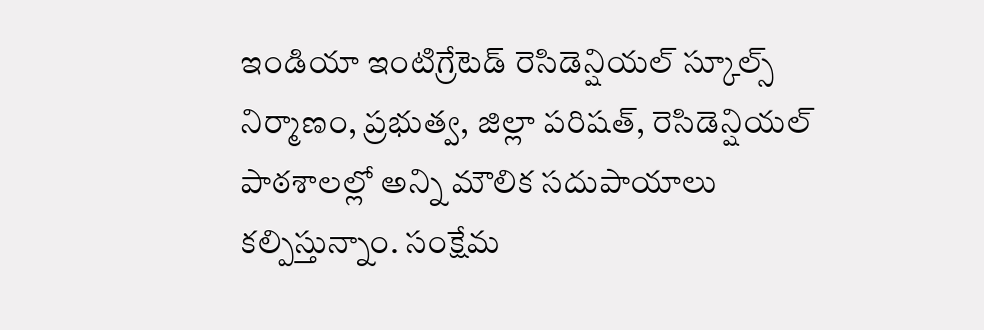ఇండియా ఇంటిగ్రేటెడ్ రెసిడెన్షియల్ స్కూల్స్ నిర్మాణం, ప్రభుత్వ, జిల్లా పరిషత్, రెసిడెన్షియల్ పాఠశాలల్లో అన్ని మౌలిక సదుపాయాలు కల్పిస్తున్నాం. సంక్షేమ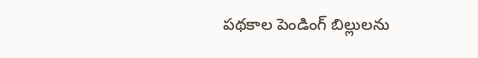పథకాల పెండింగ్ బిల్లులను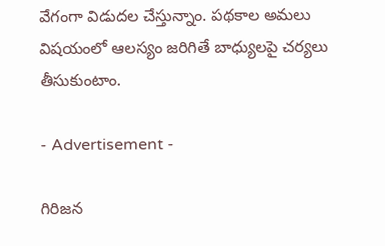వేగంగా విడుదల చేస్తున్నాం. పథకాల అమలు విషయంలో ఆలస్యం జరిగితే బాధ్యులపై చర్యలు తీసుకుంటాం.

- Advertisement -

గిరిజన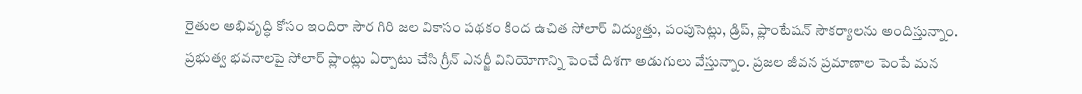రైతుల అభివృద్ధి కోసం ఇందిరా సౌర గిరి జల వికాసం పథకం కింద ఉచిత సోలార్ విద్యుత్తు, పంపుసెట్లు, డ్రిప్, ప్లాంటేషన్ సౌకర్యాలను అందిస్తున్నాం. ప్రభుత్వ భవనాలపై సోలార్ ప్లాంట్లు ఏర్పాటు చేసి గ్రీన్ ఎనర్జీ వినియోగాన్ని పెంచే దిశగా అడుగులు వేస్తున్నాం. ప్రజల జీవన ప్రమాణాల పెంపే మన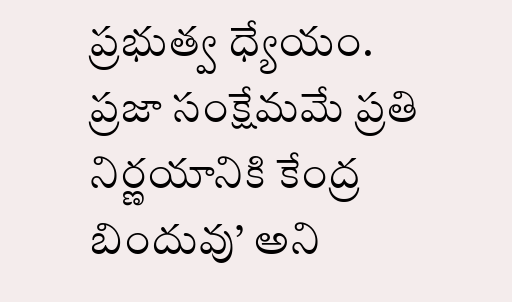ప్రభుత్వ ధ్యేయం. ప్రజా సంక్షేమమే ప్రతి నిర్ణయానికి కేంద్ర బిందువు’ అని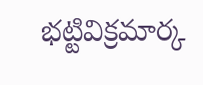భట్టివిక్రమార్క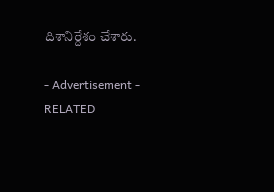దిశానిర్దేశం చేశారు.

- Advertisement -
RELATED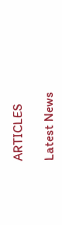ARTICLES

Latest News